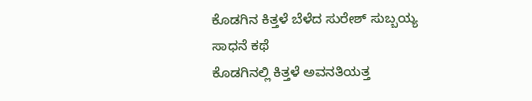ಕೊಡಗಿನ ಕಿತ್ತಳೆ ಬೆಳೆದ ಸುರೇಶ್ ಸುಬ್ಬಯ್ಯ ಸಾಧನೆ ಕಥೆ
ಕೊಡಗಿನಲ್ಲಿ ಕಿತ್ತಳೆ ಅವನತಿಯತ್ತ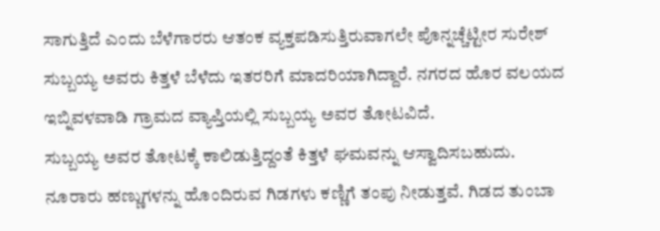ಸಾಗುತ್ತಿದೆ ಎಂದು ಬೆಳೆಗಾರರು ಆತಂಕ ವ್ಯಕ್ತಪಡಿಸುತ್ತಿರುವಾಗಲೇ ಪೊನ್ನಚ್ಚೆಟ್ಟೀರ ಸುರೇಶ್ ಸುಬ್ಬಯ್ಯ ಅವರು ಕಿತ್ತಳೆ ಬೆಳೆದು ಇತರರಿಗೆ ಮಾದರಿಯಾಗಿದ್ದಾರೆ. ನಗರದ ಹೊರ ವಲಯದ ಇಬ್ನಿವಳವಾಡಿ ಗ್ರಾಮದ ವ್ಯಾಪ್ತಿಯಲ್ಲಿ ಸುಬ್ಬಯ್ಯ ಅವರ ತೋಟವಿದೆ.
ಸುಬ್ಬಯ್ಯ ಅವರ ತೋಟಕ್ಕೆ ಕಾಲಿಡುತ್ತಿದ್ದಂತೆ ಕಿತ್ತಳೆ ಘಮವನ್ನು ಆಸ್ವಾದಿಸಬಹುದು. ನೂರಾರು ಹಣ್ಣುಗಳನ್ನು ಹೊಂದಿರುವ ಗಿಡಗಳು ಕಣ್ಣಿಗೆ ತಂಪು ನೀಡುತ್ತವೆ. ಗಿಡದ ತುಂಬಾ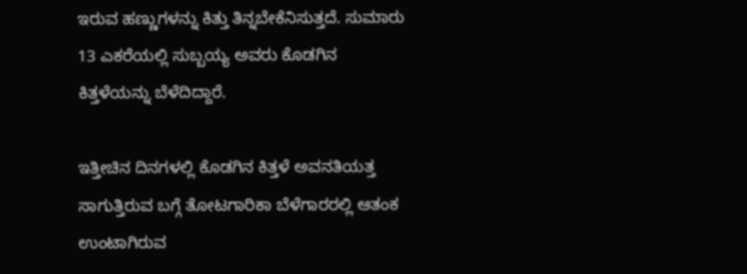ಇರುವ ಹಣ್ಣುಗಳನ್ನು ಕಿತ್ತು ತಿನ್ನಬೇಕೆನಿಸುತ್ತದೆ. ಸುಮಾರು 13 ಎಕರೆಯಲ್ಲಿ ಸುಬ್ಬಯ್ಯ ಅವರು ಕೊಡಗಿನ ಕಿತ್ತಳೆಯನ್ನು ಬೆಳೆದಿದ್ದಾರೆ.

ಇತ್ತೀಚಿನ ದಿನಗಳಲ್ಲಿ ಕೊಡಗಿನ ಕಿತ್ತಳೆ ಅವನತಿಯತ್ತ ಸಾಗುತ್ತಿರುವ ಬಗ್ಗೆ ತೋಟಗಾರಿಕಾ ಬೆಳೆಗಾರರಲ್ಲಿ ಆತಂಕ ಉಂಟಾಗಿರುವ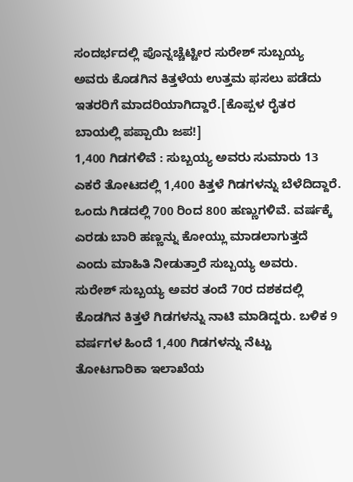ಸಂದರ್ಭದಲ್ಲಿ ಪೊನ್ನಚ್ಚೆಟ್ಟೀರ ಸುರೇಶ್ ಸುಬ್ಬಯ್ಯ ಅವರು ಕೊಡಗಿನ ಕಿತ್ತಳೆಯ ಉತ್ತಮ ಫಸಲು ಪಡೆದು ಇತರರಿಗೆ ಮಾದರಿಯಾಗಿದ್ದಾರೆ.[ಕೊಪ್ಪಳ ರೈತರ ಬಾಯಲ್ಲಿ ಪಪ್ಪಾಯಿ ಜಪ!]
1,400 ಗಿಡಗಳಿವೆ : ಸುಬ್ಬಯ್ಯ ಅವರು ಸುಮಾರು 13 ಎಕರೆ ತೋಟದಲ್ಲಿ 1,400 ಕಿತ್ತಳೆ ಗಿಡಗಳನ್ನು ಬೆಳೆದಿದ್ದಾರೆ. ಒಂದು ಗಿಡದಲ್ಲಿ 700 ರಿಂದ 800 ಹಣ್ಣುಗಳಿವೆ. ವರ್ಷಕ್ಕೆ ಎರಡು ಬಾರಿ ಹಣ್ಣನ್ನು ಕೋಯ್ಲು ಮಾಡಲಾಗುತ್ತದೆ ಎಂದು ಮಾಹಿತಿ ನೀಡುತ್ತಾರೆ ಸುಬ್ಬಯ್ಯ ಅವರು.
ಸುರೇಶ್ ಸುಬ್ಬಯ್ಯ ಅವರ ತಂದೆ 70ರ ದಶಕದಲ್ಲಿ ಕೊಡಗಿನ ಕಿತ್ತಳೆ ಗಿಡಗಳನ್ನು ನಾಟಿ ಮಾಡಿದ್ದರು. ಬಳಿಕ 9 ವರ್ಷಗಳ ಹಿಂದೆ 1,400 ಗಿಡಗಳನ್ನು ನೆಟ್ಟು ತೋಟಗಾರಿಕಾ ಇಲಾಖೆಯ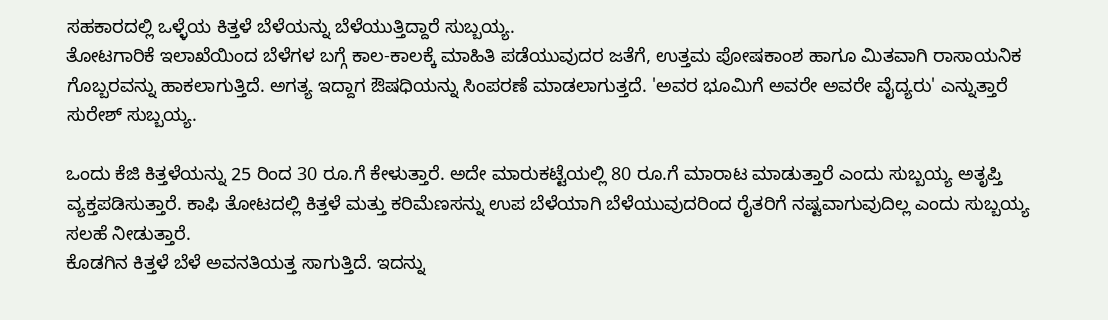ಸಹಕಾರದಲ್ಲಿ ಒಳ್ಳೆಯ ಕಿತ್ತಳೆ ಬೆಳೆಯನ್ನು ಬೆಳೆಯುತ್ತಿದ್ದಾರೆ ಸುಬ್ಬಯ್ಯ.
ತೋಟಗಾರಿಕೆ ಇಲಾಖೆಯಿಂದ ಬೆಳೆಗಳ ಬಗ್ಗೆ ಕಾಲ-ಕಾಲಕ್ಕೆ ಮಾಹಿತಿ ಪಡೆಯುವುದರ ಜತೆಗೆ, ಉತ್ತಮ ಪೋಷಕಾಂಶ ಹಾಗೂ ಮಿತವಾಗಿ ರಾಸಾಯನಿಕ ಗೊಬ್ಬರವನ್ನು ಹಾಕಲಾಗುತ್ತಿದೆ. ಅಗತ್ಯ ಇದ್ದಾಗ ಔಷಧಿಯನ್ನು ಸಿಂಪರಣೆ ಮಾಡಲಾಗುತ್ತದೆ. 'ಅವರ ಭೂಮಿಗೆ ಅವರೇ ಅವರೇ ವೈದ್ಯರು' ಎನ್ನುತ್ತಾರೆ ಸುರೇಶ್ ಸುಬ್ಬಯ್ಯ.

ಒಂದು ಕೆಜಿ ಕಿತ್ತಳೆಯನ್ನು 25 ರಿಂದ 30 ರೂ.ಗೆ ಕೇಳುತ್ತಾರೆ. ಅದೇ ಮಾರುಕಟ್ಟೆಯಲ್ಲಿ 80 ರೂ.ಗೆ ಮಾರಾಟ ಮಾಡುತ್ತಾರೆ ಎಂದು ಸುಬ್ಬಯ್ಯ ಅತೃಪ್ತಿ ವ್ಯಕ್ತಪಡಿಸುತ್ತಾರೆ. ಕಾಫಿ ತೋಟದಲ್ಲಿ ಕಿತ್ತಳೆ ಮತ್ತು ಕರಿಮೆಣಸನ್ನು ಉಪ ಬೆಳೆಯಾಗಿ ಬೆಳೆಯುವುದರಿಂದ ರೈತರಿಗೆ ನಷ್ಟವಾಗುವುದಿಲ್ಲ ಎಂದು ಸುಬ್ಬಯ್ಯ ಸಲಹೆ ನೀಡುತ್ತಾರೆ.
ಕೊಡಗಿನ ಕಿತ್ತಳೆ ಬೆಳೆ ಅವನತಿಯತ್ತ ಸಾಗುತ್ತಿದೆ. ಇದನ್ನು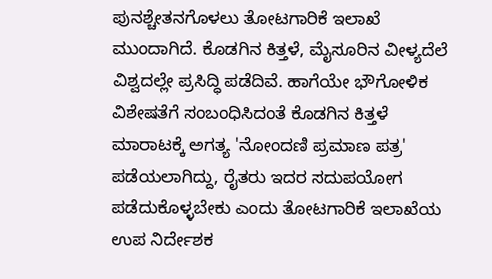ಪುನಶ್ಚೇತನಗೊಳಲು ತೋಟಗಾರಿಕೆ ಇಲಾಖೆ ಮುಂದಾಗಿದೆ. ಕೊಡಗಿನ ಕಿತ್ತಳೆ, ಮೈಸೂರಿನ ವೀಳ್ಯದೆಲೆ ವಿಶ್ವದಲ್ಲೇ ಪ್ರಸಿದ್ಧಿ ಪಡೆದಿವೆ. ಹಾಗೆಯೇ ಭೌಗೋಳಿಕ ವಿಶೇಷತೆಗೆ ಸಂಬಂಧಿಸಿದಂತೆ ಕೊಡಗಿನ ಕಿತ್ತಳೆ ಮಾರಾಟಕ್ಕೆ ಅಗತ್ಯ 'ನೋಂದಣಿ ಪ್ರಮಾಣ ಪತ್ರ' ಪಡೆಯಲಾಗಿದ್ದು, ರೈತರು ಇದರ ಸದುಪಯೋಗ ಪಡೆದುಕೊಳ್ಳಬೇಕು ಎಂದು ತೋಟಗಾರಿಕೆ ಇಲಾಖೆಯ ಉಪ ನಿರ್ದೇಶಕ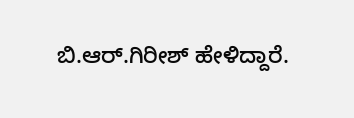ಬಿ.ಆರ್.ಗಿರೀಶ್ ಹೇಳಿದ್ದಾರೆ.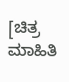[ಚಿತ್ರ ಮಾಹಿತಿ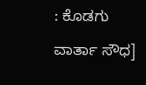: ಕೊಡಗು ವಾರ್ತಾ ಸೌಧ]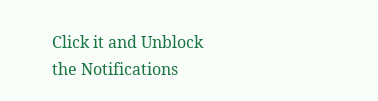Click it and Unblock the Notifications